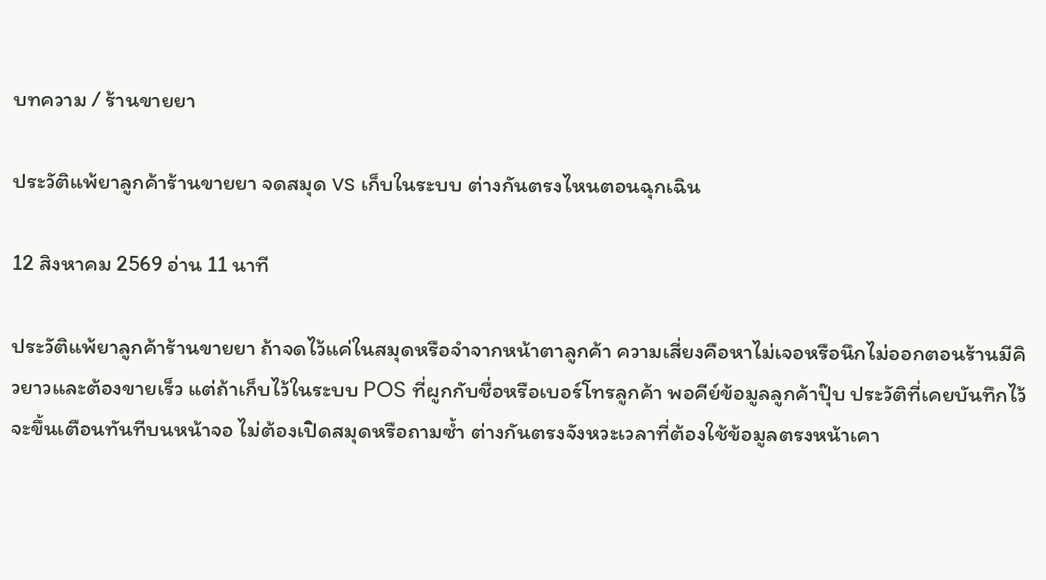บทความ / ร้านขายยา

ประวัติแพ้ยาลูกค้าร้านขายยา จดสมุด vs เก็บในระบบ ต่างกันตรงไหนตอนฉุกเฉิน

12 สิงหาคม 2569 อ่าน 11 นาที

ประวัติแพ้ยาลูกค้าร้านขายยา ถ้าจดไว้แค่ในสมุดหรือจำจากหน้าตาลูกค้า ความเสี่ยงคือหาไม่เจอหรือนึกไม่ออกตอนร้านมีคิวยาวและต้องขายเร็ว แต่ถ้าเก็บไว้ในระบบ POS ที่ผูกกับชื่อหรือเบอร์โทรลูกค้า พอคีย์ข้อมูลลูกค้าปุ๊บ ประวัติที่เคยบันทึกไว้จะขึ้นเตือนทันทีบนหน้าจอ ไม่ต้องเปิดสมุดหรือถามซ้ำ ต่างกันตรงจังหวะเวลาที่ต้องใช้ข้อมูลตรงหน้าเคา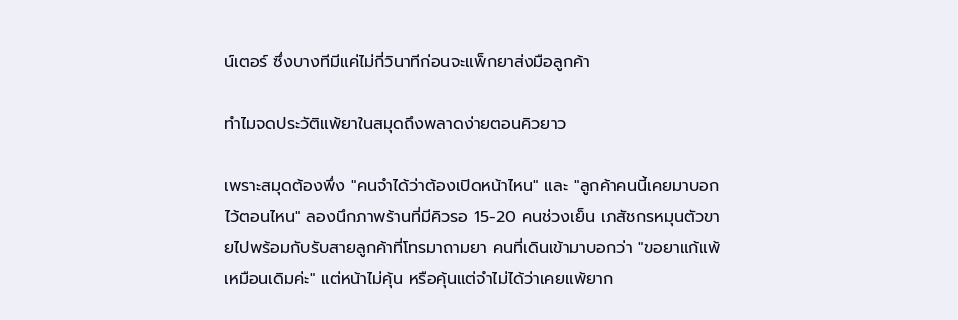น์เตอร์ ซึ่งบางทีมีแค่ไม่กี่วินาทีก่อนจะแพ็กยาส่งมือลูกค้า

ทำไมจดประวัติแพ้ยาในสมุดถึงพลาดง่ายตอนคิวยาว

เพราะสมุดต้องพึ่ง "คนจำได้ว่าต้องเปิดหน้าไหน" และ "ลูกค้าคนนี้เคยมาบอกไว้ตอนไหน" ลองนึกภาพร้านที่มีคิวรอ 15-20 คนช่วงเย็น เภสัชกรหมุนตัวขายไปพร้อมกับรับสายลูกค้าที่โทรมาถามยา คนที่เดินเข้ามาบอกว่า "ขอยาแก้แพ้เหมือนเดิมค่ะ" แต่หน้าไม่คุ้น หรือคุ้นแต่จำไม่ได้ว่าเคยแพ้ยาก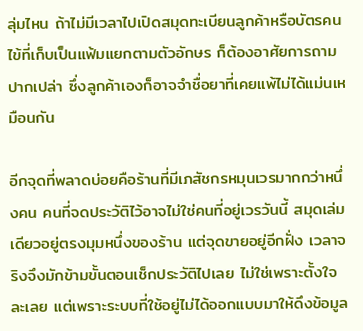ลุ่มไหน ถ้าไม่มีเวลาไปเปิดสมุดทะเบียนลูกค้าหรือบัตรคนไข้ที่เก็บเป็นแฟ้มแยกตามตัวอักษร ก็ต้องอาศัยการถามปากเปล่า ซึ่งลูกค้าเองก็อาจจำชื่อยาที่เคยแพ้ไม่ได้แม่นเหมือนกัน

อีกจุดที่พลาดบ่อยคือร้านที่มีเภสัชกรหมุนเวรมากกว่าหนึ่งคน คนที่จดประวัติไว้อาจไม่ใช่คนที่อยู่เวรวันนี้ สมุดเล่มเดียวอยู่ตรงมุมหนึ่งของร้าน แต่จุดขายอยู่อีกฝั่ง เวลาจริงจึงมักข้ามขั้นตอนเช็กประวัติไปเลย ไม่ใช่เพราะตั้งใจละเลย แต่เพราะระบบที่ใช้อยู่ไม่ได้ออกแบบมาให้ดึงข้อมูล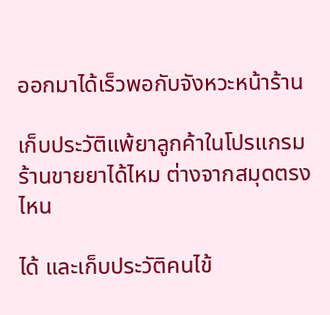ออกมาได้เร็วพอกับจังหวะหน้าร้าน

เก็บประวัติแพ้ยาลูกค้าในโปรแกรมร้านขายยาได้ไหม ต่างจากสมุดตรงไหน

ได้ และเก็บประวัติคนไข้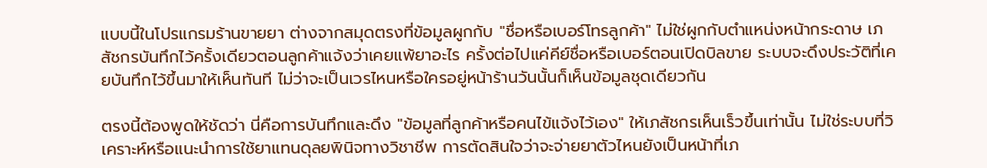แบบนี้ในโปรแกรมร้านขายยา ต่างจากสมุดตรงที่ข้อมูลผูกกับ "ชื่อหรือเบอร์โทรลูกค้า" ไม่ใช่ผูกกับตำแหน่งหน้ากระดาษ เภสัชกรบันทึกไว้ครั้งเดียวตอนลูกค้าแจ้งว่าเคยแพ้ยาอะไร ครั้งต่อไปแค่คีย์ชื่อหรือเบอร์ตอนเปิดบิลขาย ระบบจะดึงประวัติที่เคยบันทึกไว้ขึ้นมาให้เห็นทันที ไม่ว่าจะเป็นเวรไหนหรือใครอยู่หน้าร้านวันนั้นก็เห็นข้อมูลชุดเดียวกัน

ตรงนี้ต้องพูดให้ชัดว่า นี่คือการบันทึกและดึง "ข้อมูลที่ลูกค้าหรือคนไข้แจ้งไว้เอง" ให้เภสัชกรเห็นเร็วขึ้นเท่านั้น ไม่ใช่ระบบที่วิเคราะห์หรือแนะนำการใช้ยาแทนดุลยพินิจทางวิชาชีพ การตัดสินใจว่าจะจ่ายยาตัวไหนยังเป็นหน้าที่เภ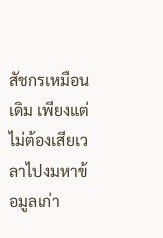สัชกรเหมือนเดิม เพียงแต่ไม่ต้องเสียเวลาไปงมหาข้อมูลเก่า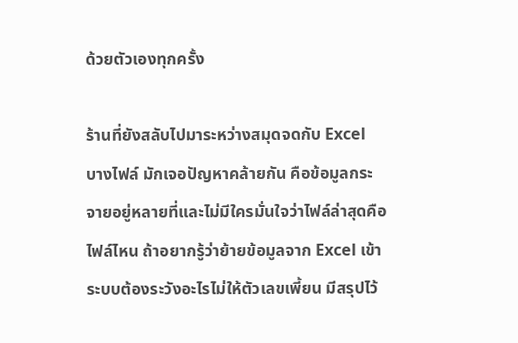ด้วยตัวเองทุกครั้ง

ร้านที่ยังสลับไปมาระหว่างสมุดจดกับ Excel บางไฟล์ มักเจอปัญหาคล้ายกัน คือข้อมูลกระจายอยู่หลายที่และไม่มีใครมั่นใจว่าไฟล์ล่าสุดคือไฟล์ไหน ถ้าอยากรู้ว่าย้ายข้อมูลจาก Excel เข้าระบบต้องระวังอะไรไม่ให้ตัวเลขเพี้ยน มีสรุปไว้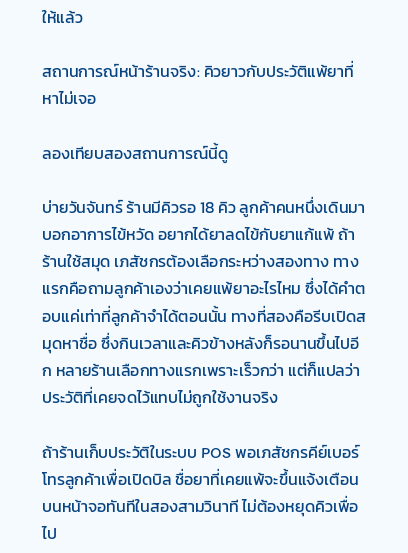ให้แล้ว

สถานการณ์หน้าร้านจริง: คิวยาวกับประวัติแพ้ยาที่หาไม่เจอ

ลองเทียบสองสถานการณ์นี้ดู

บ่ายวันจันทร์ ร้านมีคิวรอ 18 คิว ลูกค้าคนหนึ่งเดินมาบอกอาการไข้หวัด อยากได้ยาลดไข้กับยาแก้แพ้ ถ้าร้านใช้สมุด เภสัชกรต้องเลือกระหว่างสองทาง ทางแรกคือถามลูกค้าเองว่าเคยแพ้ยาอะไรไหม ซึ่งได้คำตอบแค่เท่าที่ลูกค้าจำได้ตอนนั้น ทางที่สองคือรีบเปิดสมุดหาชื่อ ซึ่งกินเวลาและคิวข้างหลังก็รอนานขึ้นไปอีก หลายร้านเลือกทางแรกเพราะเร็วกว่า แต่ก็แปลว่าประวัติที่เคยจดไว้แทบไม่ถูกใช้งานจริง

ถ้าร้านเก็บประวัติในระบบ POS พอเภสัชกรคีย์เบอร์โทรลูกค้าเพื่อเปิดบิล ชื่อยาที่เคยแพ้จะขึ้นแจ้งเตือนบนหน้าจอทันทีในสองสามวินาที ไม่ต้องหยุดคิวเพื่อไป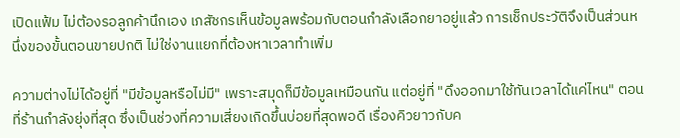เปิดแฟ้ม ไม่ต้องรอลูกค้านึกเอง เภสัชกรเห็นข้อมูลพร้อมกับตอนกำลังเลือกยาอยู่แล้ว การเช็กประวัติจึงเป็นส่วนหนึ่งของขั้นตอนขายปกติ ไม่ใช่งานแยกที่ต้องหาเวลาทำเพิ่ม

ความต่างไม่ได้อยู่ที่ "มีข้อมูลหรือไม่มี" เพราะสมุดก็มีข้อมูลเหมือนกัน แต่อยู่ที่ "ดึงออกมาใช้ทันเวลาได้แค่ไหน" ตอนที่ร้านกำลังยุ่งที่สุด ซึ่งเป็นช่วงที่ความเสี่ยงเกิดขึ้นบ่อยที่สุดพอดี เรื่องคิวยาวกับค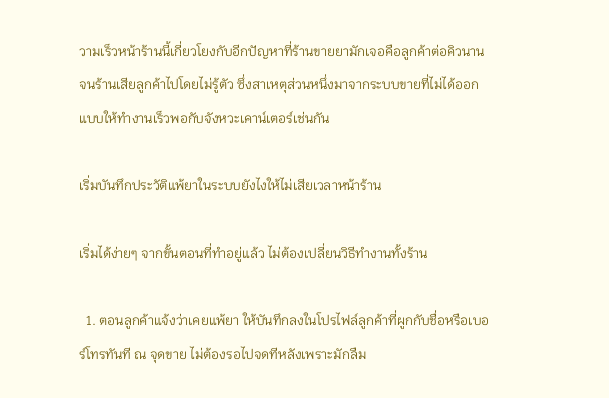วามเร็วหน้าร้านนี้เกี่ยวโยงกับอีกปัญหาที่ร้านขายยามักเจอคือลูกค้าต่อคิวนานจนร้านเสียลูกค้าไปโดยไม่รู้ตัว ซึ่งสาเหตุส่วนหนึ่งมาจากระบบขายที่ไม่ได้ออกแบบให้ทำงานเร็วพอกับจังหวะเคาน์เตอร์เช่นกัน

เริ่มบันทึกประวัติแพ้ยาในระบบยังไงให้ไม่เสียเวลาหน้าร้าน

เริ่มได้ง่ายๆ จากขั้นตอนที่ทำอยู่แล้ว ไม่ต้องเปลี่ยนวิธีทำงานทั้งร้าน

  1. ตอนลูกค้าแจ้งว่าเคยแพ้ยา ให้บันทึกลงในโปรไฟล์ลูกค้าที่ผูกกับชื่อหรือเบอร์โทรทันที ณ จุดขาย ไม่ต้องรอไปจดทีหลังเพราะมักลืม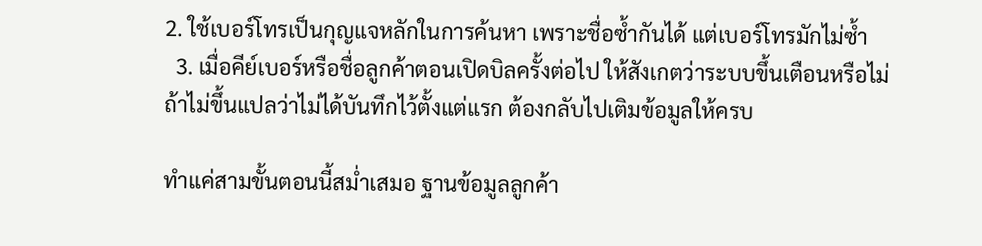2. ใช้เบอร์โทรเป็นกุญแจหลักในการค้นหา เพราะชื่อซ้ำกันได้ แต่เบอร์โทรมักไม่ซ้ำ
  3. เมื่อคีย์เบอร์หรือชื่อลูกค้าตอนเปิดบิลครั้งต่อไป ให้สังเกตว่าระบบขึ้นเตือนหรือไม่ ถ้าไม่ขึ้นแปลว่าไม่ได้บันทึกไว้ตั้งแต่แรก ต้องกลับไปเติมข้อมูลให้ครบ

ทำแค่สามขั้นตอนนี้สม่ำเสมอ ฐานข้อมูลลูกค้า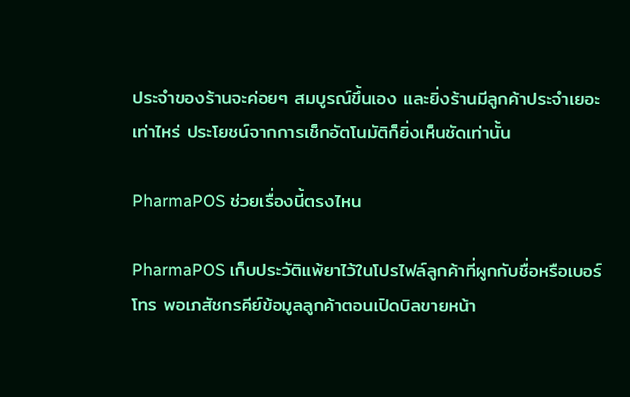ประจำของร้านจะค่อยๆ สมบูรณ์ขึ้นเอง และยิ่งร้านมีลูกค้าประจำเยอะเท่าไหร่ ประโยชน์จากการเช็กอัตโนมัติก็ยิ่งเห็นชัดเท่านั้น

PharmaPOS ช่วยเรื่องนี้ตรงไหน

PharmaPOS เก็บประวัติแพ้ยาไว้ในโปรไฟล์ลูกค้าที่ผูกกับชื่อหรือเบอร์โทร พอเภสัชกรคีย์ข้อมูลลูกค้าตอนเปิดบิลขายหน้า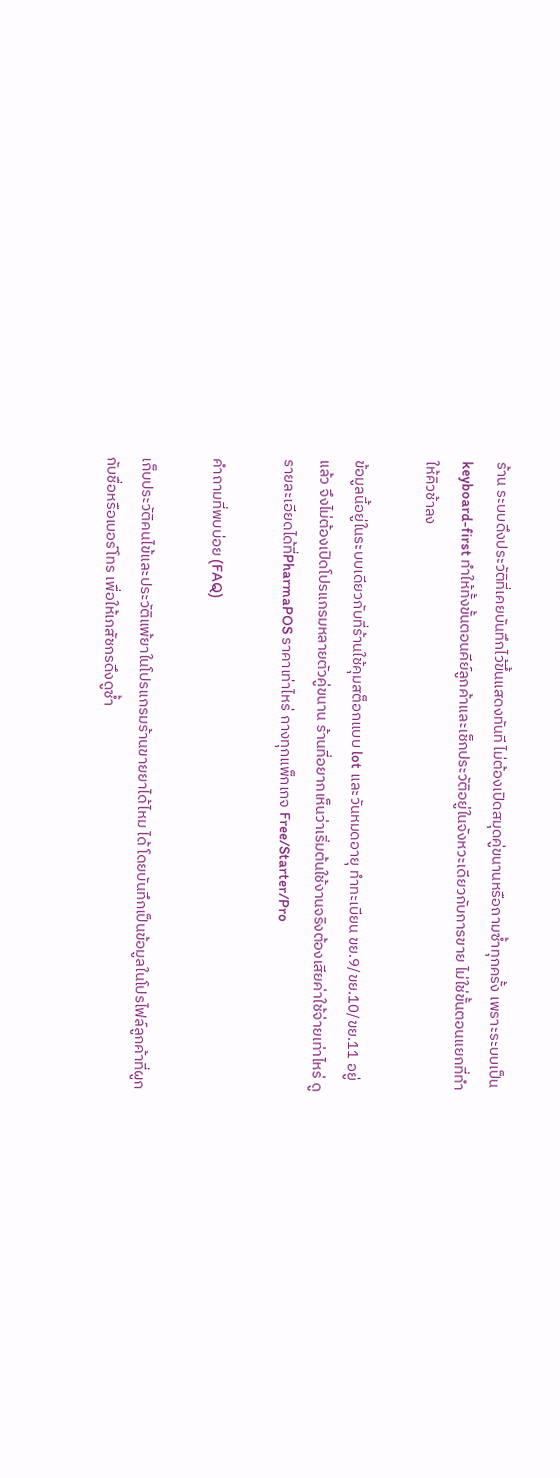ร้าน ระบบดึงประวัติที่เคยบันทึกไว้ขึ้นแสดงทันที ไม่ต้องเปิดสมุดคู่ขนานหรือถามซ้ำทุกครั้ง เพราะระบบเป็น keyboard-first ทำให้ทั้งขั้นตอนคีย์ลูกค้าและเช็กประวัติอยู่ในจังหวะเดียวกับการขาย ไม่ใช่ขั้นตอนแยกที่ทำให้คิวช้าลง

ข้อมูลนี้อยู่ในระบบเดียวกับที่ร้านใช้คุมสต็อกแบบ lot และวันหมดอายุ ทำทะเบียน ขย.9/ขย.10/ขย.11 อยู่แล้ว จึงไม่ต้องเปิดโปรแกรมหลายตัวคู่ขนาน ร้านที่อยากเห็นว่าเริ่มต้นใช้งานจริงต้องเสียค่าใช้จ่ายเท่าไหร่ ดูรายละเอียดได้ที่PharmaPOS ราคาเท่าไหร่ กางทุกแพ็กเกจ Free/Starter/Pro

คำถามที่พบบ่อย (FAQ)

เก็บประวัติคนไข้และประวัติแพ้ยาในโปรแกรมร้านขายยาได้ไหม ได้ โดยบันทึกเป็นข้อมูลในโปรไฟล์ลูกค้าที่ผูกกับชื่อหรือเบอร์โทร เพื่อให้เภสัชกรดึงดูซ้ำ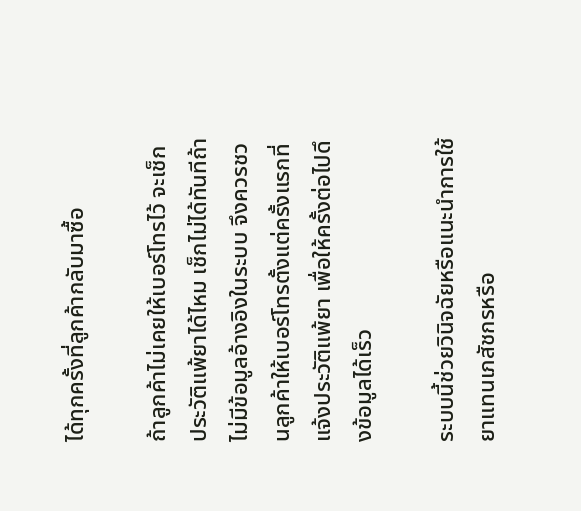ได้ทุกครั้งที่ลูกค้ากลับมาซื้อ

ถ้าลูกค้าไม่เคยให้เบอร์โทรไว้ จะเช็กประวัติแพ้ยาได้ไหม เช็กไม่ได้ทันทีถ้าไม่มีข้อมูลอ้างอิงในระบบ จึงควรชวนลูกค้าให้เบอร์โทรตั้งแต่ครั้งแรกที่แจ้งประวัติแพ้ยา เพื่อให้ครั้งต่อไปดึงข้อมูลได้เร็ว

ระบบนี้ช่วยวินิจฉัยหรือแนะนำการใช้ยาแทนเภสัชกรหรือ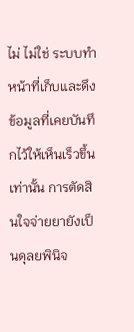ไม่ ไม่ใช่ ระบบทำหน้าที่เก็บและดึงข้อมูลที่เคยบันทึกไว้ให้เห็นเร็วขึ้นเท่านั้น การตัดสินใจจ่ายยายังเป็นดุลยพินิจ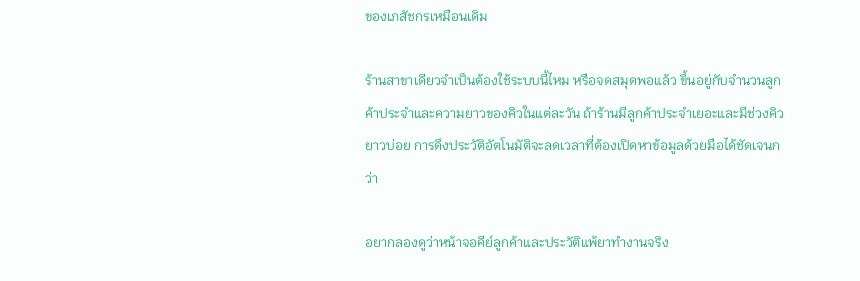ของเภสัชกรเหมือนเดิม

ร้านสาขาเดียวจำเป็นต้องใช้ระบบนี้ไหม หรือจดสมุดพอแล้ว ขึ้นอยู่กับจำนวนลูกค้าประจำและความยาวของคิวในแต่ละวัน ถ้าร้านมีลูกค้าประจำเยอะและมีช่วงคิวยาวบ่อย การดึงประวัติอัตโนมัติจะลดเวลาที่ต้องเปิดหาข้อมูลด้วยมือได้ชัดเจนกว่า

อยากลองดูว่าหน้าจอคีย์ลูกค้าและประวัติแพ้ยาทำงานจริง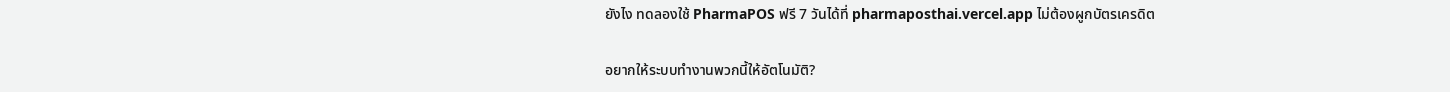ยังไง ทดลองใช้ PharmaPOS ฟรี 7 วันได้ที่ pharmaposthai.vercel.app ไม่ต้องผูกบัตรเครดิต

อยากให้ระบบทำงานพวกนี้ให้อัตโนมัติ?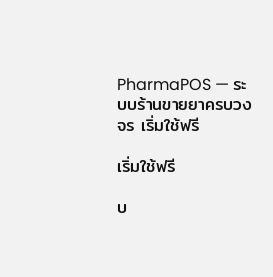PharmaPOS — ระบบร้านขายยาครบวงจร เริ่มใช้ฟรี

เริ่มใช้ฟรี

บ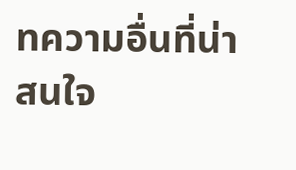ทความอื่นที่น่าสนใจ